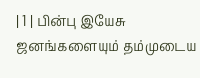| 1 | பின்பு இயேசு ஜனங்களையும் தம்முடைய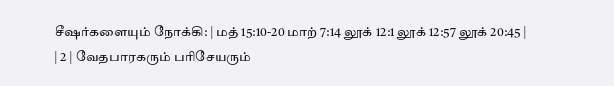சீஷர்களையும் நோக்கி: | மத் 15:10-20 மாற் 7:14 லூக் 12:1 லூக் 12:57 லூக் 20:45 |
| 2 | வேதபாரகரும் பரிசேயரும்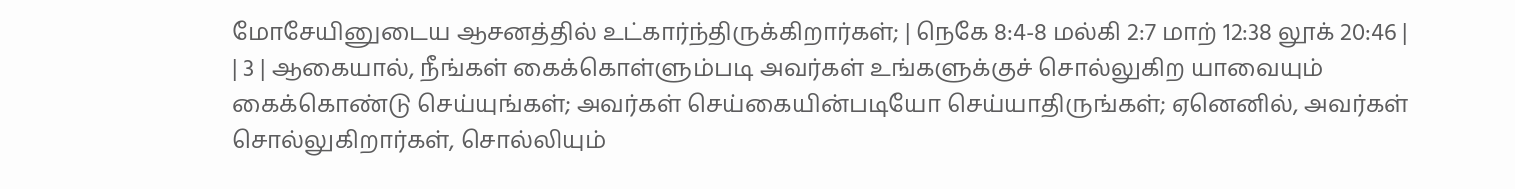மோசேயினுடைய ஆசனத்தில் உட்கார்ந்திருக்கிறார்கள்; | நெகே 8:4-8 மல்கி 2:7 மாற் 12:38 லூக் 20:46 |
| 3 | ஆகையால், நீங்கள் கைக்கொள்ளும்படி அவர்கள் உங்களுக்குச் சொல்லுகிற யாவையும் கைக்கொண்டு செய்யுங்கள்; அவர்கள் செய்கையின்படியோ செய்யாதிருங்கள்; ஏனெனில், அவர்கள் சொல்லுகிறார்கள், சொல்லியும்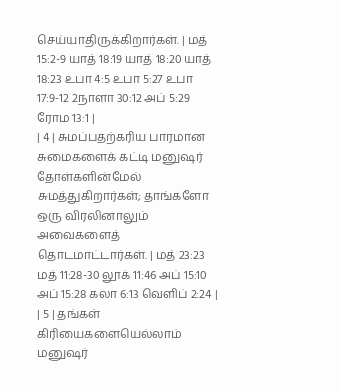செய்யாதிருக்கிறார்கள். | மத் 15:2-9 யாத் 18:19 யாத் 18:20 யாத் 18:23 உபா 4:5 உபா 5:27 உபா 17:9-12 2நாளா 30:12 அப் 5:29 ரோம 13:1 |
| 4 | சுமப்பதற்கரிய பாரமான சுமைகளைக் கட்டி மனுஷர் தோள்களின்மேல் சுமத்துகிறார்கள்; தாங்களோ ஒரு விரலினாலும் அவைகளைத் தொடமாட்டார்கள். | மத் 23:23 மத் 11:28-30 லூக் 11:46 அப் 15:10 அப் 15:28 கலா 6:13 வெளிப் 2:24 |
| 5 | தங்கள் கிரியைகளையெல்லாம் மனுஷர்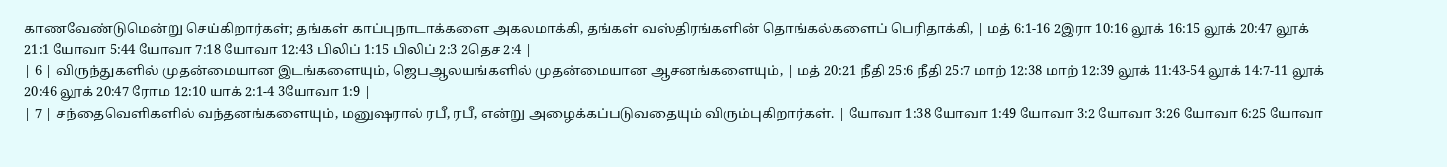காணவேண்டுமென்று செய்கிறார்கள்; தங்கள் காப்புநாடாக்களை அகலமாக்கி, தங்கள் வஸ்திரங்களின் தொங்கல்களைப் பெரிதாக்கி, | மத் 6:1-16 2இரா 10:16 லூக் 16:15 லூக் 20:47 லூக் 21:1 யோவா 5:44 யோவா 7:18 யோவா 12:43 பிலிப் 1:15 பிலிப் 2:3 2தெச 2:4 |
| 6 | விருந்துகளில் முதன்மையான இடங்களையும், ஜெபஆலயங்களில் முதன்மையான ஆசனங்களையும், | மத் 20:21 நீதி 25:6 நீதி 25:7 மாற் 12:38 மாற் 12:39 லூக் 11:43-54 லூக் 14:7-11 லூக் 20:46 லூக் 20:47 ரோம 12:10 யாக் 2:1-4 3யோவா 1:9 |
| 7 | சந்தைவெளிகளில் வந்தனங்களையும், மனுஷரால் ரபீ, ரபீ, என்று அழைக்கப்படுவதையும் விரும்புகிறார்கள். | யோவா 1:38 யோவா 1:49 யோவா 3:2 யோவா 3:26 யோவா 6:25 யோவா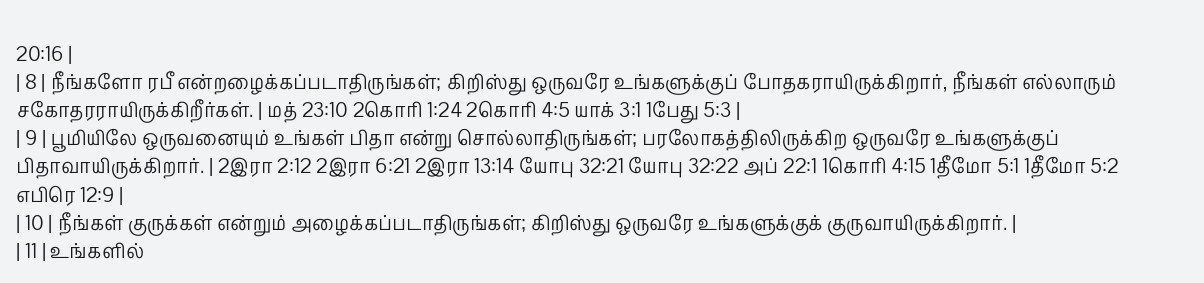20:16 |
| 8 | நீங்களோ ரபீ என்றழைக்கப்படாதிருங்கள்; கிறிஸ்து ஒருவரே உங்களுக்குப் போதகராயிருக்கிறார், நீங்கள் எல்லாரும் சகோதரராயிருக்கிறீர்கள். | மத் 23:10 2கொரி 1:24 2கொரி 4:5 யாக் 3:1 1பேது 5:3 |
| 9 | பூமியிலே ஒருவனையும் உங்கள் பிதா என்று சொல்லாதிருங்கள்; பரலோகத்திலிருக்கிற ஒருவரே உங்களுக்குப் பிதாவாயிருக்கிறார். | 2இரா 2:12 2இரா 6:21 2இரா 13:14 யோபு 32:21 யோபு 32:22 அப் 22:1 1கொரி 4:15 1தீமோ 5:1 1தீமோ 5:2 எபிரெ 12:9 |
| 10 | நீங்கள் குருக்கள் என்றும் அழைக்கப்படாதிருங்கள்; கிறிஸ்து ஒருவரே உங்களுக்குக் குருவாயிருக்கிறார். |
| 11 | உங்களில்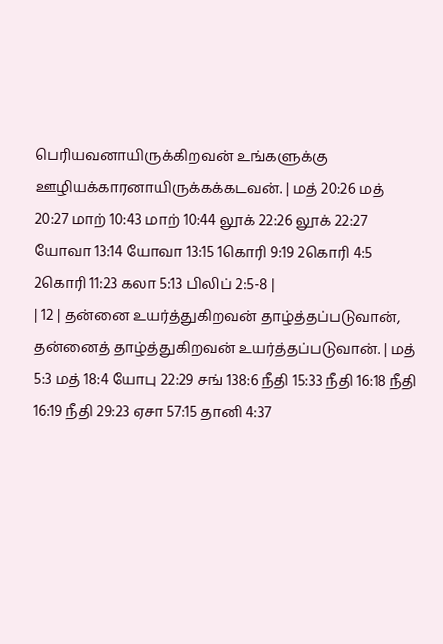பெரியவனாயிருக்கிறவன் உங்களுக்கு ஊழியக்காரனாயிருக்கக்கடவன். | மத் 20:26 மத் 20:27 மாற் 10:43 மாற் 10:44 லூக் 22:26 லூக் 22:27 யோவா 13:14 யோவா 13:15 1கொரி 9:19 2கொரி 4:5 2கொரி 11:23 கலா 5:13 பிலிப் 2:5-8 |
| 12 | தன்னை உயர்த்துகிறவன் தாழ்த்தப்படுவான், தன்னைத் தாழ்த்துகிறவன் உயர்த்தப்படுவான். | மத் 5:3 மத் 18:4 யோபு 22:29 சங் 138:6 நீதி 15:33 நீதி 16:18 நீதி 16:19 நீதி 29:23 ஏசா 57:15 தானி 4:37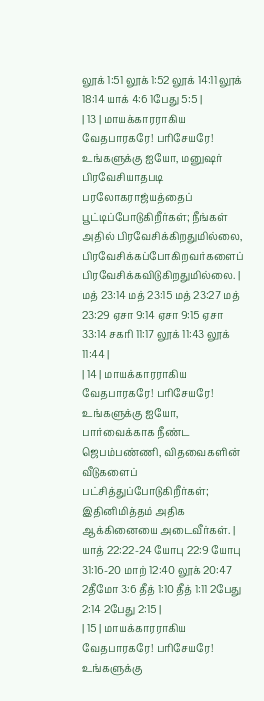லூக் 1:51 லூக் 1:52 லூக் 14:11 லூக் 18:14 யாக் 4:6 1பேது 5:5 |
| 13 | மாயக்காரராகிய வேதபாரகரே! பரிசேயரே! உங்களுக்கு ஐயோ, மனுஷர் பிரவேசியாதபடி பரலோகராஜ்யத்தைப் பூட்டிப்போடுகிறீர்கள்; நீங்கள் அதில் பிரவேசிக்கிறதுமில்லை, பிரவேசிக்கப்போகிறவர்களைப் பிரவேசிக்கவிடுகிறதுமில்லை. | மத் 23:14 மத் 23:15 மத் 23:27 மத் 23:29 ஏசா 9:14 ஏசா 9:15 ஏசா 33:14 சகரி 11:17 லூக் 11:43 லூக் 11:44 |
| 14 | மாயக்காரராகிய வேதபாரகரே! பரிசேயரே! உங்களுக்கு ஐயோ, பார்வைக்காக நீண்ட ஜெபம்பண்ணி, விதவைகளின் வீடுகளைப் பட்சித்துப்போடுகிறீர்கள்; இதினிமித்தம் அதிக ஆக்கினையை அடைவீர்கள். | யாத் 22:22-24 யோபு 22:9 யோபு 31:16-20 மாற் 12:40 லூக் 20:47 2தீமோ 3:6 தீத் 1:10 தீத் 1:11 2பேது 2:14 2பேது 2:15 |
| 15 | மாயக்காரராகிய வேதபாரகரே! பரிசேயரே! உங்களுக்கு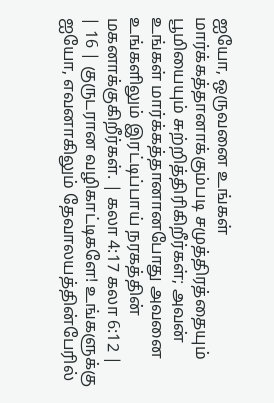ஐயோ, ஒருவனை உங்கள் மார்க்கத்தானாக்கும்படி சமுத்திரத்தையும் பூமியையும் சுற்றித்திரிகிறீர்கள்; அவன் உங்கள் மார்க்கத்தானானபோது அவனை உங்களிலும் இரட்டிப்பாய் நரகத்தின் மகனாக்குகிறீர்கள். | கலா 4:17 கலா 6:12 |
| 16 | குருடரான வழிகாட்டிகளே! உங்களுக்கு ஐயோ, எவனாகிலும் தேவாலயத்தின்பேரில்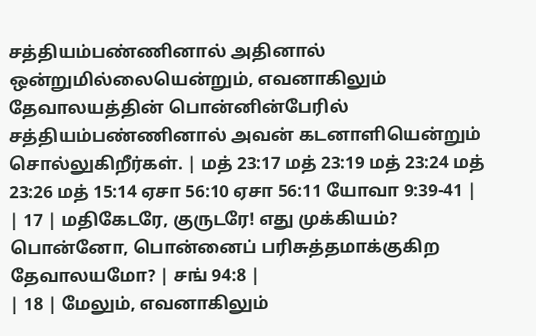சத்தியம்பண்ணினால் அதினால் ஒன்றுமில்லையென்றும், எவனாகிலும் தேவாலயத்தின் பொன்னின்பேரில் சத்தியம்பண்ணினால் அவன் கடனாளியென்றும் சொல்லுகிறீர்கள். | மத் 23:17 மத் 23:19 மத் 23:24 மத் 23:26 மத் 15:14 ஏசா 56:10 ஏசா 56:11 யோவா 9:39-41 |
| 17 | மதிகேடரே, குருடரே! எது முக்கியம்? பொன்னோ, பொன்னைப் பரிசுத்தமாக்குகிற தேவாலயமோ? | சங் 94:8 |
| 18 | மேலும், எவனாகிலும்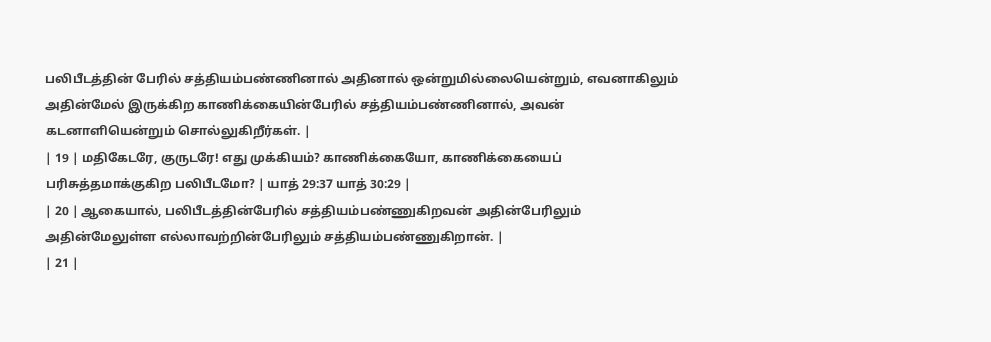பலிபீடத்தின் பேரில் சத்தியம்பண்ணினால் அதினால் ஒன்றுமில்லையென்றும், எவனாகிலும் அதின்மேல் இருக்கிற காணிக்கையின்பேரில் சத்தியம்பண்ணினால், அவன் கடனாளியென்றும் சொல்லுகிறீர்கள். |
| 19 | மதிகேடரே, குருடரே! எது முக்கியம்? காணிக்கையோ, காணிக்கையைப் பரிசுத்தமாக்குகிற பலிபீடமோ? | யாத் 29:37 யாத் 30:29 |
| 20 | ஆகையால், பலிபீடத்தின்பேரில் சத்தியம்பண்ணுகிறவன் அதின்பேரிலும் அதின்மேலுள்ள எல்லாவற்றின்பேரிலும் சத்தியம்பண்ணுகிறான். |
| 21 |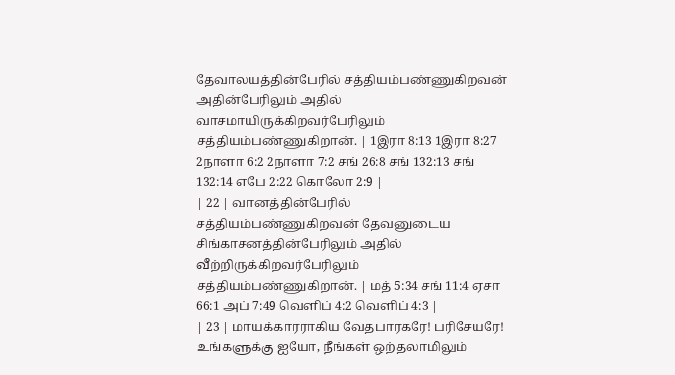தேவாலயத்தின்பேரில் சத்தியம்பண்ணுகிறவன் அதின்பேரிலும் அதில் வாசமாயிருக்கிறவர்பேரிலும் சத்தியம்பண்ணுகிறான். | 1இரா 8:13 1இரா 8:27 2நாளா 6:2 2நாளா 7:2 சங் 26:8 சங் 132:13 சங் 132:14 எபே 2:22 கொலோ 2:9 |
| 22 | வானத்தின்பேரில் சத்தியம்பண்ணுகிறவன் தேவனுடைய சிங்காசனத்தின்பேரிலும் அதில் வீற்றிருக்கிறவர்பேரிலும் சத்தியம்பண்ணுகிறான். | மத் 5:34 சங் 11:4 ஏசா 66:1 அப் 7:49 வெளிப் 4:2 வெளிப் 4:3 |
| 23 | மாயக்காரராகிய வேதபாரகரே! பரிசேயரே! உங்களுக்கு ஐயோ, நீங்கள் ஒற்தலாமிலும்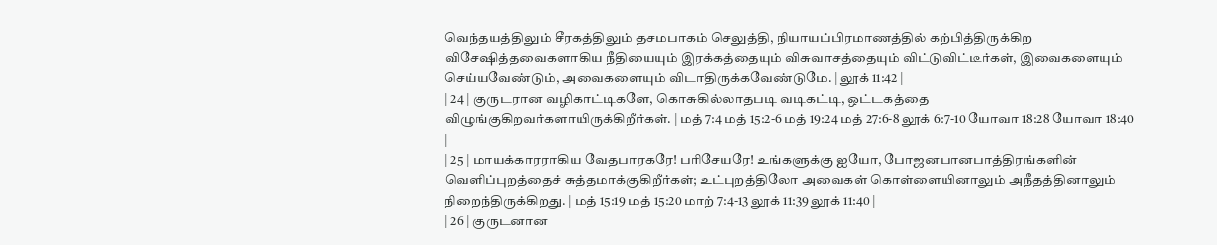வெந்தயத்திலும் சீரகத்திலும் தசமபாகம் செலுத்தி, நியாயப்பிரமாணத்தில் கற்பித்திருக்கிற விசேஷித்தவைகளாகிய நீதியையும் இரக்கத்தையும் விசுவாசத்தையும் விட்டுவிட்டீர்கள், இவைகளையும் செய்யவேண்டும், அவைகளையும் விடாதிருக்கவேண்டுமே. | லூக் 11:42 |
| 24 | குருடரான வழிகாட்டிகளே, கொசுகில்லாதபடி வடிகட்டி, ஒட்டகத்தை விழுங்குகிறவர்களாயிருக்கிறீர்கள். | மத் 7:4 மத் 15:2-6 மத் 19:24 மத் 27:6-8 லூக் 6:7-10 யோவா 18:28 யோவா 18:40 |
| 25 | மாயக்காரராகிய வேதபாரகரே! பரிசேயரே! உங்களுக்கு ஐயோ, போஜனபானபாத்திரங்களின் வெளிப்புறத்தைச் சுத்தமாக்குகிறீர்கள்; உட்புறத்திலோ அவைகள் கொள்ளையினாலும் அநீதத்தினாலும் நிறைந்திருக்கிறது. | மத் 15:19 மத் 15:20 மாற் 7:4-13 லூக் 11:39 லூக் 11:40 |
| 26 | குருடனான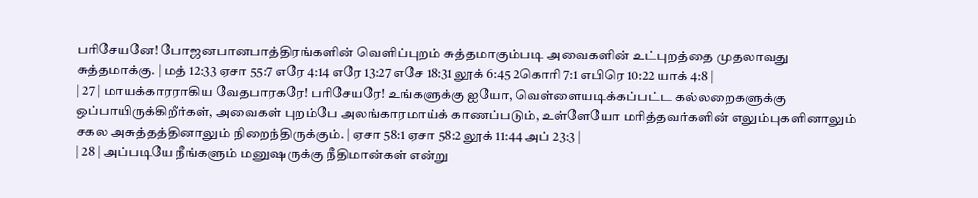பரிசேயனே! போஜனபானபாத்திரங்களின் வெளிப்புறம் சுத்தமாகும்படி அவைகளின் உட்புறத்தை முதலாவது சுத்தமாக்கு. | மத் 12:33 ஏசா 55:7 எரே 4:14 எரே 13:27 எசே 18:31 லூக் 6:45 2கொரி 7:1 எபிரெ 10:22 யாக் 4:8 |
| 27 | மாயக்காரராகிய வேதபாரகரே! பரிசேயரே! உங்களுக்கு ஐயோ, வெள்ளையடிக்கப்பட்ட கல்லறைகளுக்கு ஒப்பாயிருக்கிறீர்கள், அவைகள் புறம்பே அலங்காரமாய்க் காணப்படும், உள்ளேயோ மரித்தவர்களின் எலும்புகளினாலும் சகல அசுத்தத்தினாலும் நிறைந்திருக்கும். | ஏசா 58:1 ஏசா 58:2 லூக் 11:44 அப் 23:3 |
| 28 | அப்படியே நீங்களும் மனுஷருக்கு நீதிமான்கள் என்று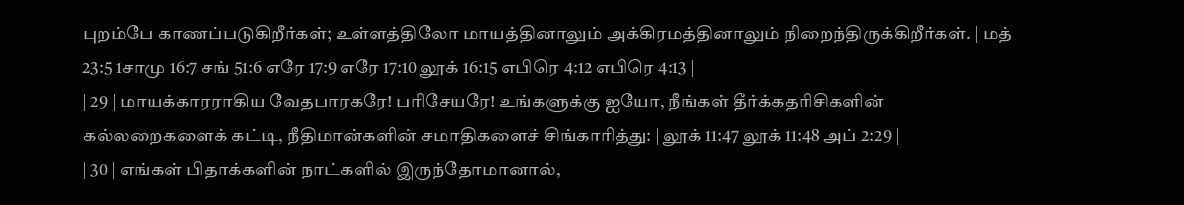புறம்பே காணப்படுகிறீர்கள்; உள்ளத்திலோ மாயத்தினாலும் அக்கிரமத்தினாலும் நிறைந்திருக்கிறீர்கள். | மத் 23:5 1சாமு 16:7 சங் 51:6 எரே 17:9 எரே 17:10 லூக் 16:15 எபிரெ 4:12 எபிரெ 4:13 |
| 29 | மாயக்காரராகிய வேதபாரகரே! பரிசேயரே! உங்களுக்கு ஐயோ, நீங்கள் தீர்க்கதரிசிகளின் கல்லறைகளைக் கட்டி, நீதிமான்களின் சமாதிகளைச் சிங்காரித்து: | லூக் 11:47 லூக் 11:48 அப் 2:29 |
| 30 | எங்கள் பிதாக்களின் நாட்களில் இருந்தோமானால்,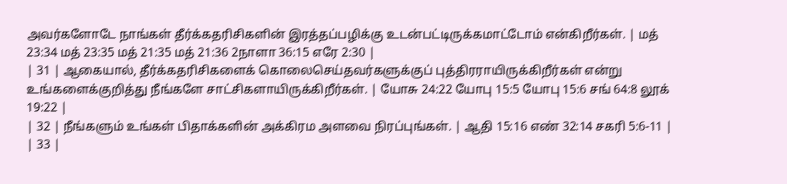அவர்களோடே நாங்கள் தீர்க்கதரிசிகளின் இரத்தப்பழிக்கு உடன்பட்டிருக்கமாட்டோம் என்கிறீர்கள். | மத் 23:34 மத் 23:35 மத் 21:35 மத் 21:36 2நாளா 36:15 எரே 2:30 |
| 31 | ஆகையால், தீர்க்கதரிசிகளைக் கொலைசெய்தவர்களுக்குப் புத்திரராயிருக்கிறீர்கள் என்று உங்களைக்குறித்து நீங்களே சாட்சிகளாயிருக்கிறீர்கள். | யோசு 24:22 யோபு 15:5 யோபு 15:6 சங் 64:8 லூக் 19:22 |
| 32 | நீங்களும் உங்கள் பிதாக்களின் அக்கிரம அளவை நிரப்புங்கள். | ஆதி 15:16 எண் 32:14 சகரி 5:6-11 |
| 33 |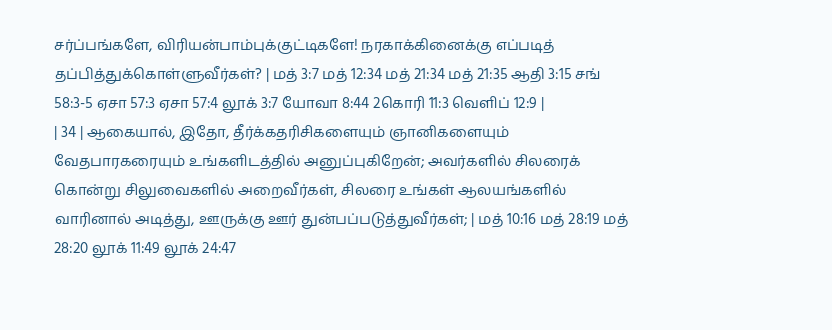சர்ப்பங்களே, விரியன்பாம்புக்குட்டிகளே! நரகாக்கினைக்கு எப்படித் தப்பித்துக்கொள்ளுவீர்கள்? | மத் 3:7 மத் 12:34 மத் 21:34 மத் 21:35 ஆதி 3:15 சங் 58:3-5 ஏசா 57:3 ஏசா 57:4 லூக் 3:7 யோவா 8:44 2கொரி 11:3 வெளிப் 12:9 |
| 34 | ஆகையால், இதோ, தீர்க்கதரிசிகளையும் ஞானிகளையும் வேதபாரகரையும் உங்களிடத்தில் அனுப்புகிறேன்; அவர்களில் சிலரைக் கொன்று சிலுவைகளில் அறைவீர்கள், சிலரை உங்கள் ஆலயங்களில் வாரினால் அடித்து, ஊருக்கு ஊர் துன்பப்படுத்துவீர்கள்; | மத் 10:16 மத் 28:19 மத் 28:20 லூக் 11:49 லூக் 24:47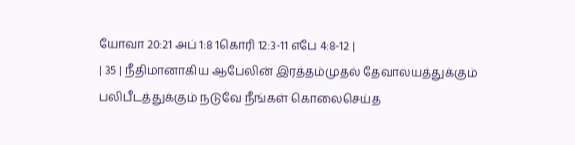யோவா 20:21 அப் 1:8 1கொரி 12:3-11 எபே 4:8-12 |
| 35 | நீதிமானாகிய ஆபேலின் இரத்தம்முதல் தேவாலயத்துக்கும் பலிபீடத்துக்கும் நடுவே நீங்கள் கொலைசெய்த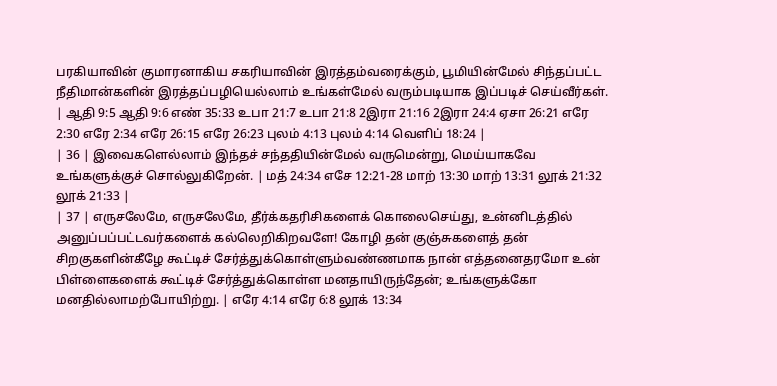பரகியாவின் குமாரனாகிய சகரியாவின் இரத்தம்வரைக்கும், பூமியின்மேல் சிந்தப்பட்ட நீதிமான்களின் இரத்தப்பழியெல்லாம் உங்கள்மேல் வரும்படியாக இப்படிச் செய்வீர்கள். | ஆதி 9:5 ஆதி 9:6 எண் 35:33 உபா 21:7 உபா 21:8 2இரா 21:16 2இரா 24:4 ஏசா 26:21 எரே 2:30 எரே 2:34 எரே 26:15 எரே 26:23 புலம் 4:13 புலம் 4:14 வெளிப் 18:24 |
| 36 | இவைகளெல்லாம் இந்தச் சந்ததியின்மேல் வருமென்று, மெய்யாகவே உங்களுக்குச் சொல்லுகிறேன். | மத் 24:34 எசே 12:21-28 மாற் 13:30 மாற் 13:31 லூக் 21:32 லூக் 21:33 |
| 37 | எருசலேமே, எருசலேமே, தீர்க்கதரிசிகளைக் கொலைசெய்து, உன்னிடத்தில் அனுப்பப்பட்டவர்களைக் கல்லெறிகிறவளே! கோழி தன் குஞ்சுகளைத் தன் சிறகுகளின்கீழே கூட்டிச் சேர்த்துக்கொள்ளும்வண்ணமாக நான் எத்தனைதரமோ உன் பிள்ளைகளைக் கூட்டிச் சேர்த்துக்கொள்ள மனதாயிருந்தேன்; உங்களுக்கோ மனதில்லாமற்போயிற்று. | எரே 4:14 எரே 6:8 லூக் 13:34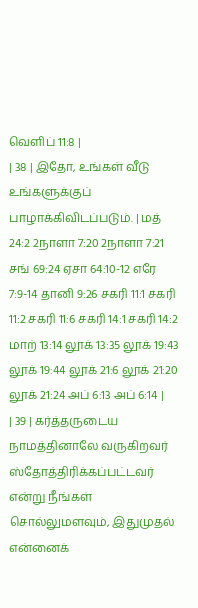வெளிப் 11:8 |
| 38 | இதோ, உங்கள் வீடு உங்களுக்குப் பாழாக்கிவிடப்படும். | மத் 24:2 2நாளா 7:20 2நாளா 7:21 சங் 69:24 ஏசா 64:10-12 எரே 7:9-14 தானி 9:26 சகரி 11:1 சகரி 11:2 சகரி 11:6 சகரி 14:1 சகரி 14:2 மாற் 13:14 லூக் 13:35 லூக் 19:43 லூக் 19:44 லூக் 21:6 லூக் 21:20 லூக் 21:24 அப் 6:13 அப் 6:14 |
| 39 | கர்த்தருடைய நாமத்தினாலே வருகிறவர் ஸ்தோத்திரிக்கப்பட்டவர் என்று நீங்கள் சொல்லுமளவும், இதுமுதல் என்னைக்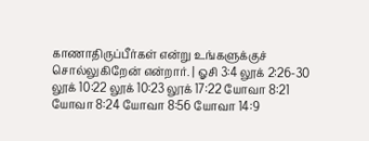காணாதிருப்பீர்கள் என்று உங்களுக்குச் சொல்லுகிறேன் என்றார். | ஓசி 3:4 லூக் 2:26-30 லூக் 10:22 லூக் 10:23 லூக் 17:22 யோவா 8:21 யோவா 8:24 யோவா 8:56 யோவா 14:9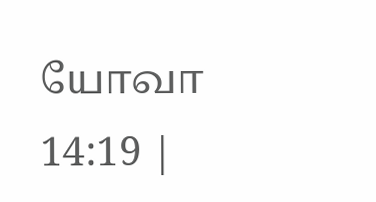யோவா 14:19 |